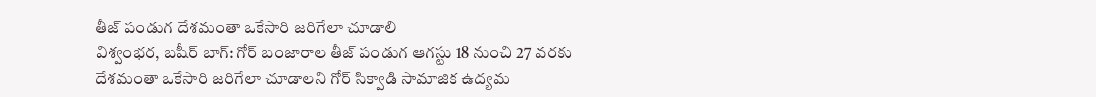తీజ్ పండుగ దేశమంతా ఒకేసారి జరిగేలా చూడాలి
విశ్వంభర, బషీర్ బాగ్: గోర్ బంజారాల తీజ్ పండుగ ఆగస్టు 18 నుంచి 27 వరకు దేశమంతా ఒకేసారి జరిగేలా చూడాలని గోర్ సిక్వాడి సామాజిక ఉద్యమ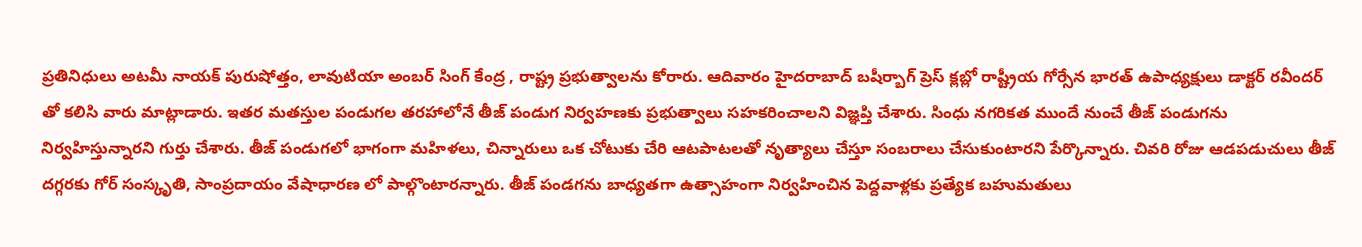ప్రతినిధులు అటమీ నాయక్ పురుషోత్తం, లావుటియా అంబర్ సింగ్ కేంద్ర , రాష్ట్ర ప్రభుత్వాలను కోరారు. ఆదివారం హైదరాబాద్ బషీర్బాగ్ ప్రెస్ క్లబ్లో రాష్ట్రీయ గోర్సేన భారత్ ఉపాధ్యక్షులు డాక్టర్ రవీందర్ తో కలిసి వారు మాట్లాడారు. ఇతర మతస్తుల పండుగల తరహాలోనే తీజ్ పండుగ నిర్వహణకు ప్రభుత్వాలు సహకరించాలని విజ్ఞప్తి చేశారు. సింధు నగరికత ముందే నుంచే తీజ్ పండుగను నిర్వహిస్తున్నారని గుర్తు చేశారు. తీజ్ పండుగలో భాగంగా మహిళలు, చిన్నారులు ఒక చోటుకు చేరి ఆటపాటలతో నృత్యాలు చేస్తూ సంబరాలు చేసుకుంటారని పేర్కొన్నారు. చివరి రోజు ఆడపడుచులు తీజ్ దగ్గరకు గోర్ సంస్కృతి, సాంప్రదాయం వేషాధారణ లో పాల్గొంటారన్నారు. తీజ్ పండగను బాధ్యతగా ఉత్సాహంగా నిర్వహించిన పెద్దవాళ్లకు ప్రత్యేక బహుమతులు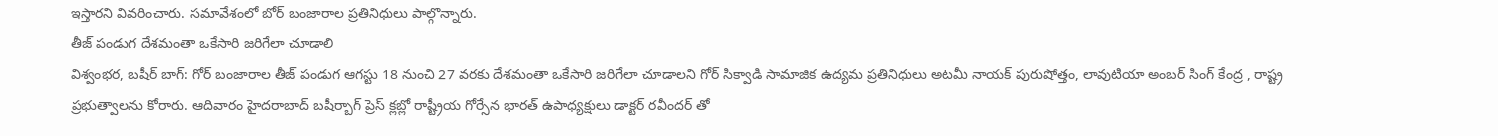ఇస్తారని వివరించారు. సమావేశంలో బోర్ బంజారాల ప్రతినిధులు పాల్గొన్నారు.
తీజ్ పండుగ దేశమంతా ఒకేసారి జరిగేలా చూడాలి
విశ్వంభర, బషీర్ బాగ్: గోర్ బంజారాల తీజ్ పండుగ ఆగస్టు 18 నుంచి 27 వరకు దేశమంతా ఒకేసారి జరిగేలా చూడాలని గోర్ సిక్వాడి సామాజిక ఉద్యమ ప్రతినిధులు అటమీ నాయక్ పురుషోత్తం, లావుటియా అంబర్ సింగ్ కేంద్ర , రాష్ట్ర ప్రభుత్వాలను కోరారు. ఆదివారం హైదరాబాద్ బషీర్బాగ్ ప్రెస్ క్లబ్లో రాష్ట్రీయ గోర్సేన భారత్ ఉపాధ్యక్షులు డాక్టర్ రవీందర్ తో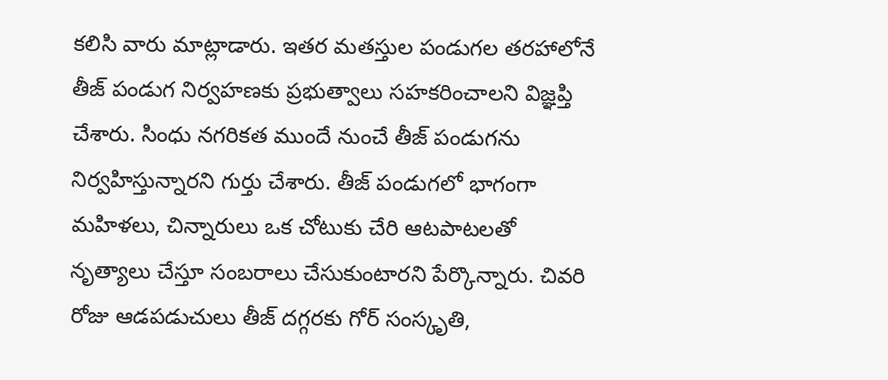కలిసి వారు మాట్లాడారు. ఇతర మతస్తుల పండుగల తరహాలోనే తీజ్ పండుగ నిర్వహణకు ప్రభుత్వాలు సహకరించాలని విజ్ఞప్తి చేశారు. సింధు నగరికత ముందే నుంచే తీజ్ పండుగను నిర్వహిస్తున్నారని గుర్తు చేశారు. తీజ్ పండుగలో భాగంగా మహిళలు, చిన్నారులు ఒక చోటుకు చేరి ఆటపాటలతో నృత్యాలు చేస్తూ సంబరాలు చేసుకుంటారని పేర్కొన్నారు. చివరి రోజు ఆడపడుచులు తీజ్ దగ్గరకు గోర్ సంస్కృతి,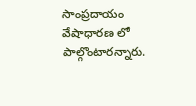సాంప్రదాయం వేషాధారణ లో పాల్గొంటారన్నారు.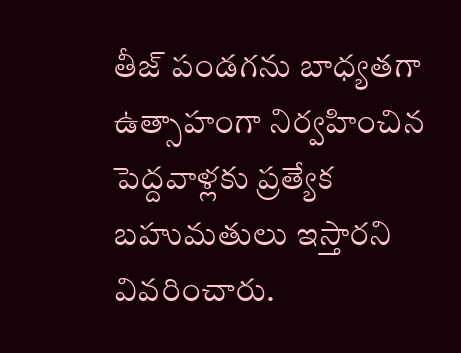తీజ్ పండగను బాధ్యతగా ఉత్సాహంగా నిర్వహించిన పెద్దవాళ్లకు ప్రత్యేక బహుమతులు ఇస్తారని వివరించారు.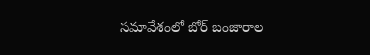సమావేశంలో బోర్ బంజారాల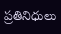ప్రతినిధులు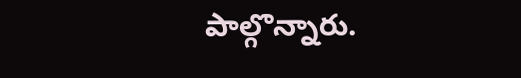పాల్గొన్నారు.